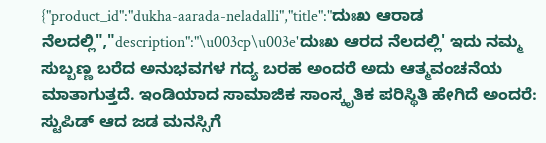{"product_id":"dukha-aarada-neladalli","title":"ದುಃಖ ಆರಾಡ ನೆಲದಲ್ಲಿ","description":"\u003cp\u003e'ದುಃಖ ಆರದ ನೆಲದಲ್ಲಿ' ಇದು ನಮ್ಮ ಸುಬ್ಬಣ್ಣ ಬರೆದ ಅನುಭವಗಳ ಗದ್ಯ ಬರಹ ಅಂದರೆ ಅದು ಆತ್ಮವಂಚನೆಯ ಮಾತಾಗುತ್ತದೆ. ಇಂಡಿಯಾದ ಸಾಮಾಜಿಕ ಸಾಂಸ್ಕೃತಿಕ ಪರಿಸ್ಥಿತಿ ಹೇಗಿದೆ ಅಂದರೆ: ಸ್ಟುಪಿಡ್ ಆದ ಜಡ ಮನಸ್ಸಿಗೆ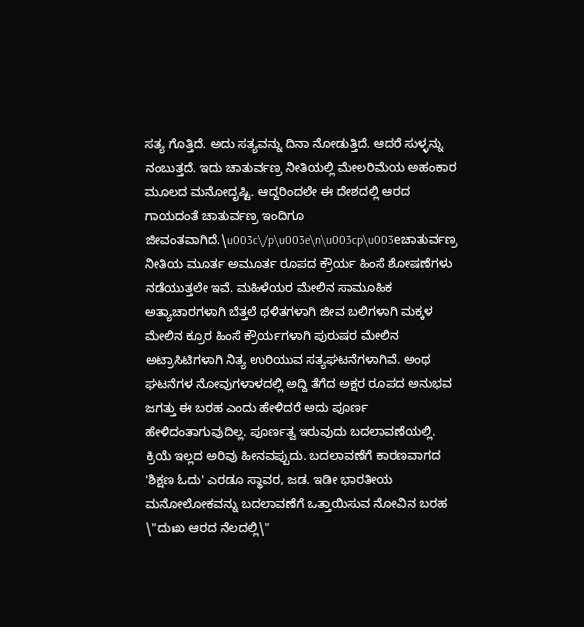ಸತ್ಯ ಗೊತ್ತಿದೆ. ಅದು ಸತ್ಯವನ್ನು ದಿನಾ ನೋಡುತ್ತಿದೆ. ಆದರೆ ಸುಳ್ಳನ್ನು ನಂಬುತ್ತದೆ. ಇದು ಚಾತುರ್ವಣ್ರ ನೀತಿಯಲ್ಲಿ ಮೇಲರಿಮೆಯ ಅಹಂಕಾರ ಮೂಲದ ಮನೋದೃಷ್ಟಿ. ಆದ್ದರಿಂದಲೇ ಈ ದೇಶದಲ್ಲಿ ಆರದ ಗಾಯದಂತೆ ಚಾತುರ್ವಣ್ರ ಇಂದಿಗೂ ಜೀವಂತವಾಗಿದೆ.\u003c\/p\u003e\n\u003cp\u003eಚಾತುರ್ವಣ್ರ ನೀತಿಯ ಮೂರ್ತ ಅಮೂರ್ತ ರೂಪದ ಕ್ರೌರ್ಯ ಹಿಂಸೆ ಶೋಷಣೆಗಳು ನಡೆಯುತ್ತಲೇ ಇವೆ. ಮಹಿಳೆಯರ ಮೇಲಿನ ಸಾಮೂಹಿಕ ಅತ್ಯಾಚಾರಗಳಾಗಿ ಬೆತ್ತಲೆ ಥಳಿತಗಳಾಗಿ ಜೀವ ಬಲಿಗಳಾಗಿ ಮಕ್ಕಳ ಮೇಲಿನ ಕ್ರೂರ ಹಿಂಸೆ ಕ್ರೌರ್ಯಗಳಾಗಿ ಪುರುಷರ ಮೇಲಿನ ಅಟ್ರಾಸಿಟಿಗಳಾಗಿ ನಿತ್ಯ ಉರಿಯುವ ಸತ್ಯಘಟನೆಗಳಾಗಿವೆ. ಅಂಥ ಘಟನೆಗಳ ನೋವುಗಳಾಳದಲ್ಲಿ ಅದ್ದಿ ತೆಗೆದ ಅಕ್ಷರ ರೂಪದ ಅನುಭವ ಜಗತ್ತು ಈ ಬರಹ ಎಂದು ಹೇಳಿದರೆ ಅದು ಪೂರ್ಣ ಹೇಳಿದಂತಾಗುವುದಿಲ್ಲ. ಪೂರ್ಣತ್ವ ಇರುವುದು ಬದಲಾವಣೆಯಲ್ಲಿ. ಕ್ರಿಯೆ ಇಲ್ಲದ ಅರಿವು ಹೀನವಪ್ಪುದು. ಬದಲಾವಣೆಗೆ ಕಾರಣವಾಗದ 'ಶಿಕ್ಷಣ ಓದು' ಎರಡೂ ಸ್ಥಾವರ, ಜಡ. ಇಡೀ ಭಾರತೀಯ ಮನೋಲೋಕವನ್ನು ಬದಲಾವಣೆಗೆ ಒತ್ತಾಯಿಸುವ ನೋವಿನ ಬರಹ \"ದುಃಖ ಆರದ ನೆಲದಲ್ಲಿ\"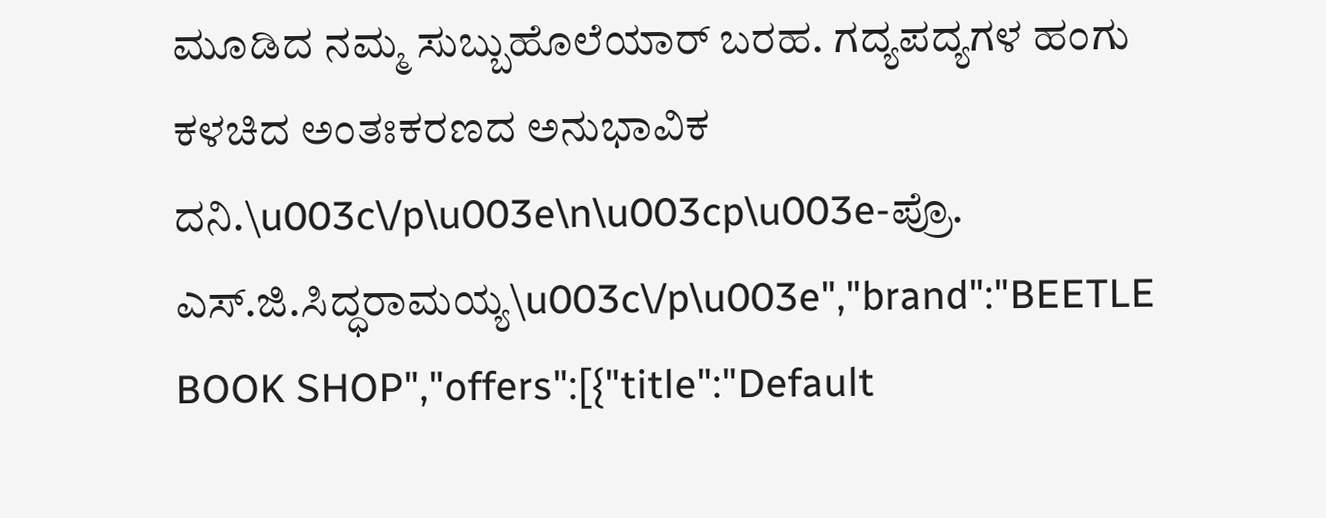ಮೂಡಿದ ನಮ್ಮ ಸುಬ್ಬುಹೊಲೆಯಾರ್ ಬರಹ. ಗದ್ಯಪದ್ಯಗಳ ಹಂಗು ಕಳಚಿದ ಅಂತಃಕರಣದ ಅನುಭಾವಿಕ ದನಿ.\u003c\/p\u003e\n\u003cp\u003e-ಪ್ರೊ. ಎಸ್.ಜಿ.ಸಿದ್ಧರಾಮಯ್ಯ\u003c\/p\u003e","brand":"BEETLE BOOK SHOP","offers":[{"title":"Default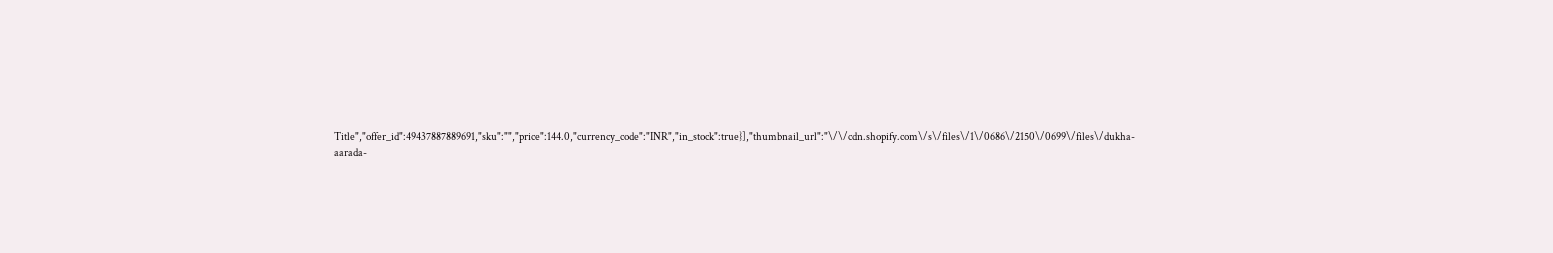Title","offer_id":49437887889691,"sku":"","price":144.0,"currency_code":"INR","in_stock":true}],"thumbnail_url":"\/\/cdn.shopify.com\/s\/files\/1\/0686\/2150\/0699\/files\/dukha-aarada-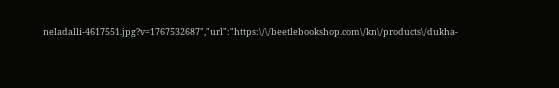neladalli-4617551.jpg?v=1767532687","url":"https:\/\/beetlebookshop.com\/kn\/products\/dukha-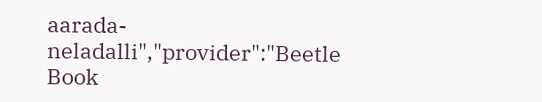aarada-neladalli","provider":"Beetle Book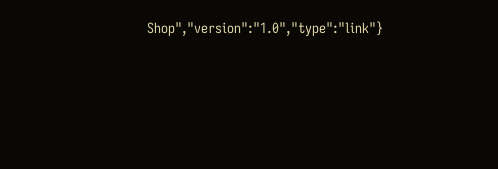Shop","version":"1.0","type":"link"}